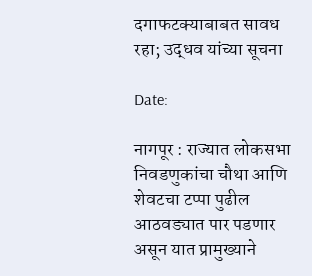दगाफटक्याबाबत सावध रहा; उद्धव यांच्या सूचना

Date:

नागपूर : राज्यात लोकसभा निवडणुकांचा चौथा आणि शेवटचा टप्पा पुढील आठवड्यात पार पडणार असून यात प्रामुख्याने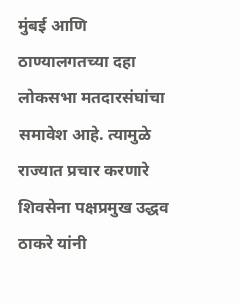मुंबई आणि ठाण्यालगतच्या दहा लोकसभा मतदारसंघांचा समावेश आहे. त्यामुळे राज्यात प्रचार करणारे शिवसेना पक्षप्रमुख उद्धव ठाकरे यांनी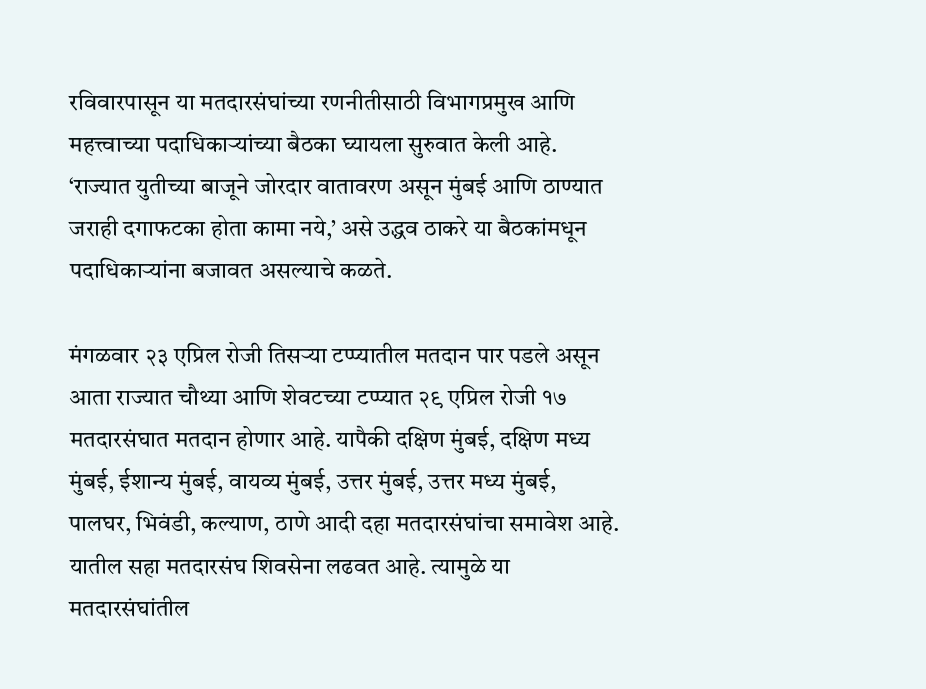रविवारपासून या मतदारसंघांच्या रणनीतीसाठी विभागप्रमुख आणि महत्त्वाच्या पदाधिकाऱ्यांच्या बैठका घ्यायला सुरुवात केली आहे. ‘राज्यात युतीच्या बाजूने जोरदार वातावरण असून मुंबई आणि ठाण्यात जराही दगाफटका होता कामा नये,’ असे उद्धव ठाकरे या बैठकांमधून पदाधिकाऱ्यांना बजावत असल्याचे कळते.

मंगळवार २३ एप्रिल रोजी तिसऱ्या टप्प्यातील मतदान पार पडले असून आता राज्यात चौथ्या आणि शेवटच्या टप्प्यात २९ एप्रिल रोजी १७ मतदारसंघात मतदान होणार आहे. यापैकी दक्षिण मुंबई, दक्षिण मध्य मुंबई, ईशान्य मुंबई, वायव्य मुंबई, उत्तर मुंबई, उत्तर मध्य मुंबई, पालघर, भिवंडी, कल्याण, ठाणे आदी दहा मतदारसंघांचा समावेश आहे. यातील सहा मतदारसंघ शिवसेना लढवत आहे. त्यामुळे या मतदारसंघांतील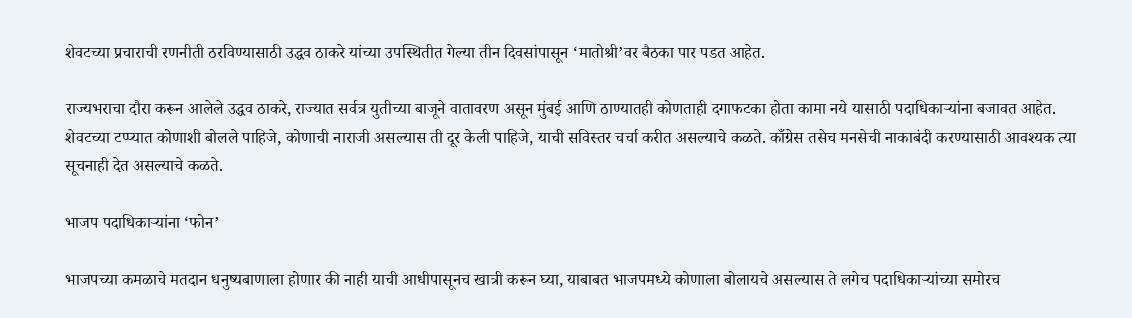शेवटच्या प्रचाराची रणनीती ठरविण्यासाठी उद्धव ठाकरे यांच्या उपस्थितीत गेल्या तीन दिवसांपासून ‘मातोश्री’वर बैठका पार पडत आहेत.

राज्यभराचा दौरा करून आलेले उद्धव ठाकरे, राज्यात सर्वत्र युतीच्या बाजूने वातावरण असून मुंबई आणि ठाण्यातही कोणताही दगाफटका होता कामा नये यासाठी पदाधिकाऱ्यांना बजावत आहेत. शेवटच्या टप्प्यात कोणाशी बोलले पाहिजे, कोणाची नाराजी असल्यास ती दूर केली पाहिजे, याची सविस्तर चर्चा करीत असल्याचे कळते. काँग्रेस तसेच मनसेची नाकाबंदी करण्यासाठी आवश्यक त्या सूचनाही देत असल्याचे कळते.

भाजप पदाधिकाऱ्यांना ‘फोन’

भाजपच्या कमळाचे मतदान धनुष्यबाणाला होणार की नाही याची आधीपासूनच खात्री करून घ्या, याबाबत भाजपमध्ये कोणाला बोलायचे असल्यास ते लगेच पदाधिकाऱ्यांच्या समोरच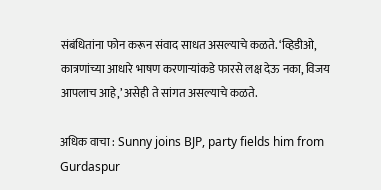संबंधितांना फोन करून संवाद साधत असल्याचे कळते. ‘व्हिडीओ, कात्रणांच्या आधारे भाषण करणाऱ्यांकडे फारसे लक्ष देऊ नका, विजय आपलाच आहे,’ असेही ते सांगत असल्याचे कळते.

अधिक वाचा : Sunny joins BJP, party fields him from Gurdaspur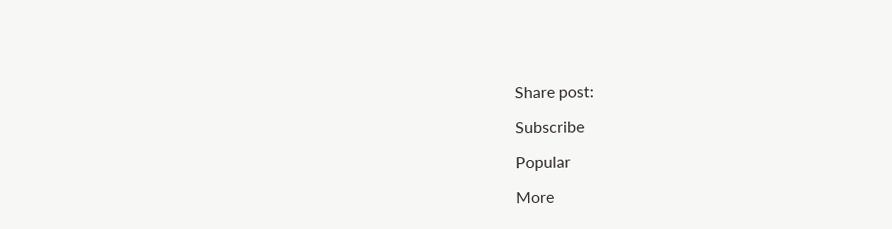Share post:

Subscribe

Popular

More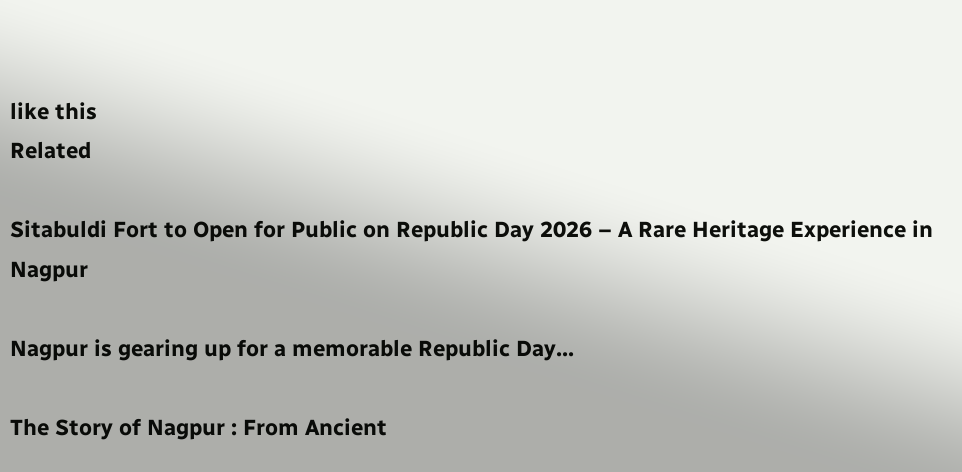like this
Related

Sitabuldi Fort to Open for Public on Republic Day 2026 – A Rare Heritage Experience in Nagpur

Nagpur is gearing up for a memorable Republic Day...

The Story of Nagpur : From Ancient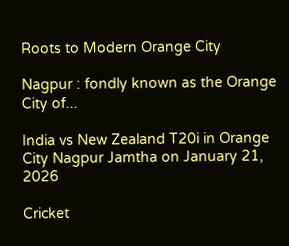Roots to Modern Orange City

Nagpur : fondly known as the Orange City of...

India vs New Zealand T20i in Orange City Nagpur Jamtha on January 21, 2026

Cricket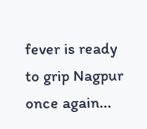fever is ready to grip Nagpur once again...